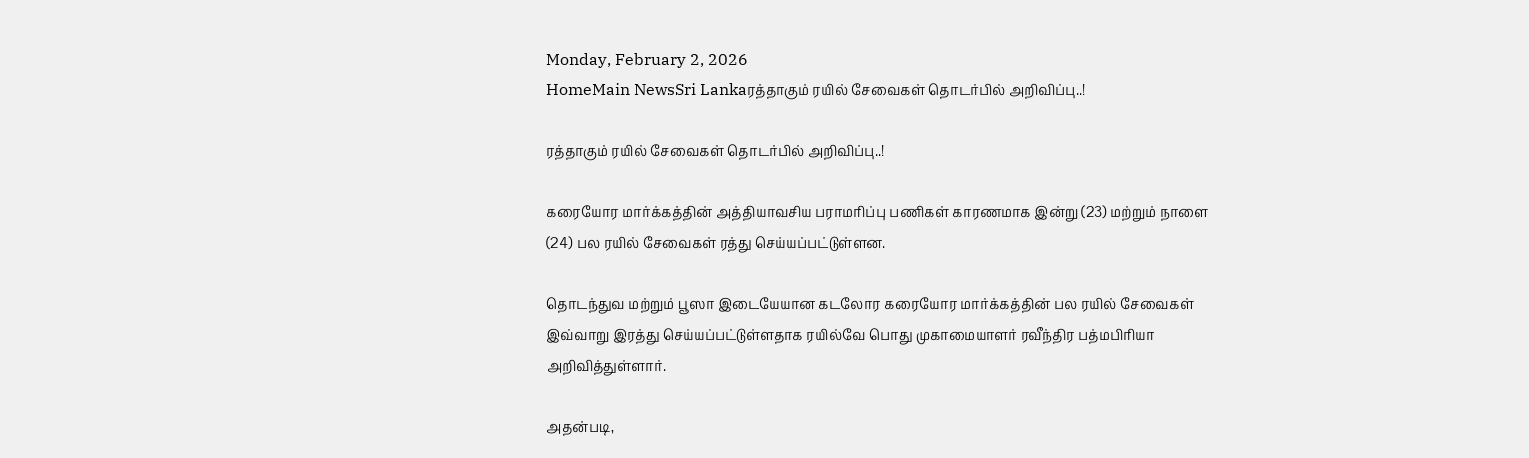Monday, February 2, 2026
HomeMain NewsSri Lankaரத்தாகும் ரயில் சேவைகள் தொடர்பில் அறிவிப்பு..!

ரத்தாகும் ரயில் சேவைகள் தொடர்பில் அறிவிப்பு..!

கரையோர மார்க்கத்தின் அத்தியாவசிய பராமரிப்பு பணிகள் காரணமாக இன்று (23) மற்றும் நாளை (24) பல ரயில் சேவைகள் ரத்து செய்யப்பட்டுள்ளன.

தொடந்துவ மற்றும் பூஸா இடையேயான கடலோர கரையோர மார்க்கத்தின் பல ரயில் சேவைகள் இவ்வாறு இரத்து செய்யப்பட்டுள்ளதாக ரயில்வே பொது முகாமையாளர் ரவீந்திர பத்மபிரியா அறிவித்துள்ளார்.

அதன்படி,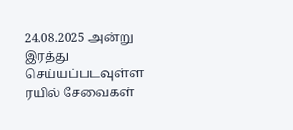24.08.2025 அன்று இரத்து செய்யப்படவுள்ள ரயில் சேவைகள்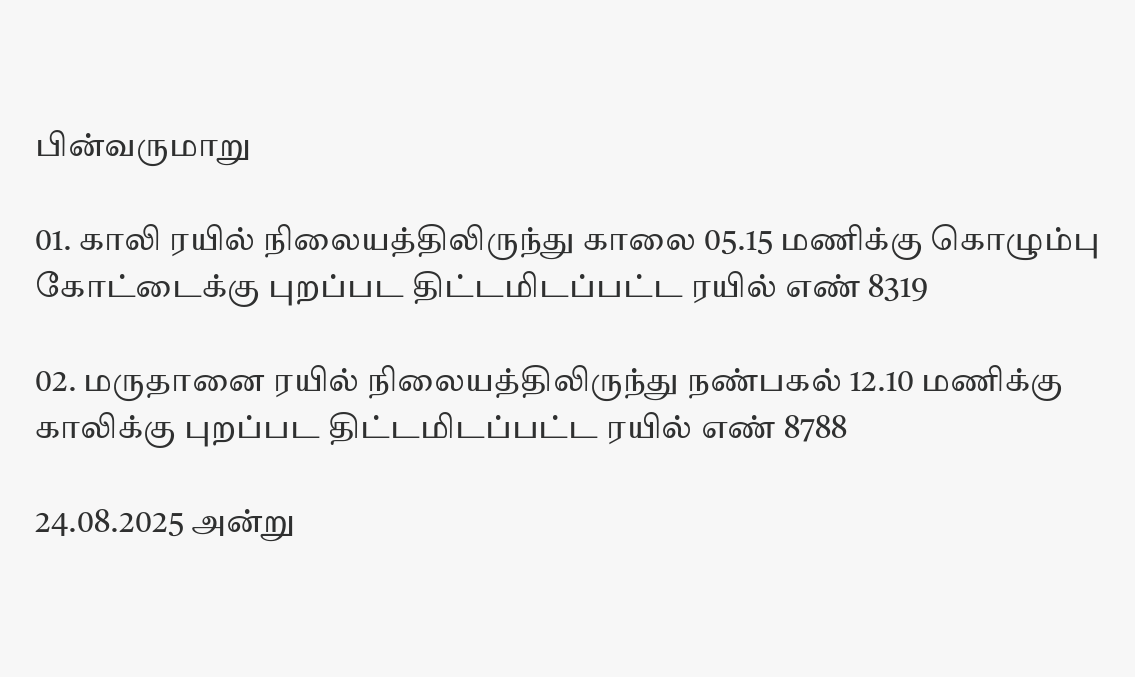பின்வருமாறு

01. காலி ரயில் நிலையத்திலிருந்து காலை 05.15 மணிக்கு கொழும்பு கோட்டைக்கு புறப்பட திட்டமிடப்பட்ட ரயில் எண் 8319

02. மருதானை ரயில் நிலையத்திலிருந்து நண்பகல் 12.10 மணிக்கு காலிக்கு புறப்பட திட்டமிடப்பட்ட ரயில் எண் 8788

24.08.2025 அன்று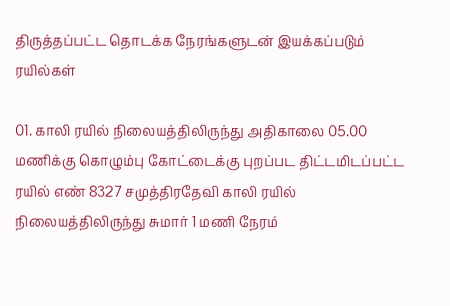திருத்தப்பட்ட தொடக்க நேரங்களுடன் இயக்கப்படும் ரயில்கள்

01. காலி ரயில் நிலையத்திலிருந்து அதிகாலை 05.00 மணிக்கு கொழும்பு கோட்டைக்கு புறப்பட திட்டமிடப்பட்ட ரயில் எண் 8327 சமுத்திரதேவி காலி ரயில் நிலையத்திலிருந்து சுமார் 1 மணி நேரம்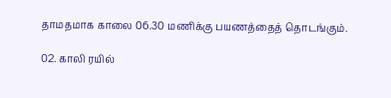தாமதமாக காலை 06.30 மணிக்கு பயணத்தைத் தொடங்கும்.

02. காலி ரயில்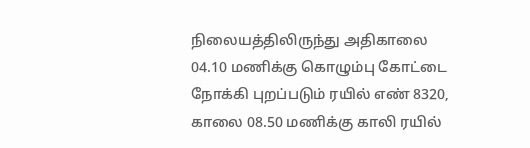நிலையத்திலிருந்து அதிகாலை 04.10 மணிக்கு கொழும்பு கோட்டை நோக்கி புறப்படும் ரயில் எண் 8320, காலை 08.50 மணிக்கு காலி ரயில்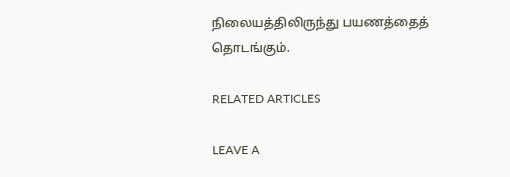நிலையத்திலிருந்து பயணத்தைத் தொடங்கும்.

RELATED ARTICLES

LEAVE A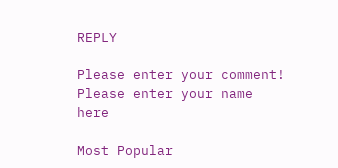REPLY

Please enter your comment!
Please enter your name here

Most Popular